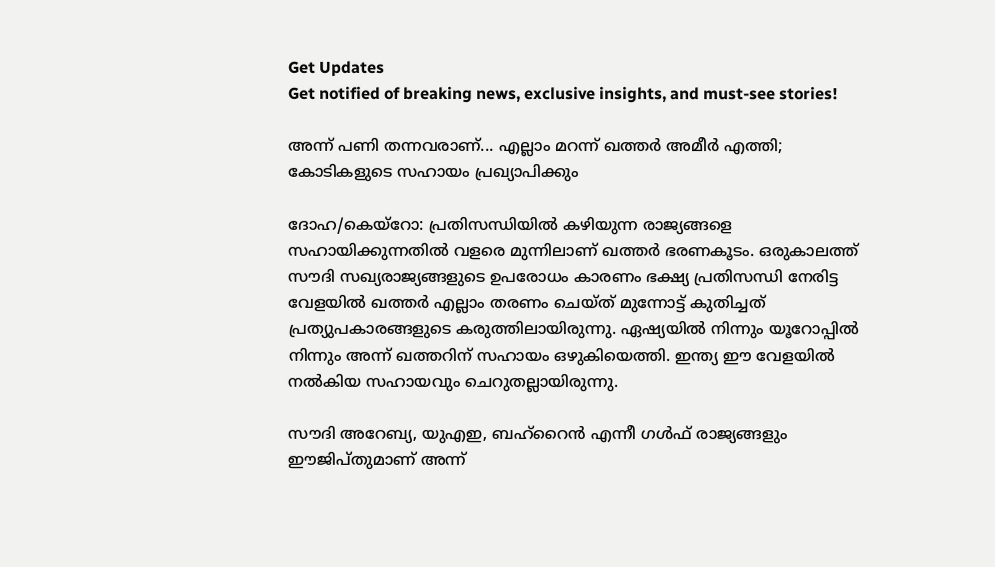Get Updates
Get notified of breaking news, exclusive insights, and must-see stories!

അന്ന് പണി തന്നവരാണ്... എല്ലാം മറന്ന് ഖത്തര്‍ അമീര്‍ എത്തി; കോടികളുടെ സഹായം പ്രഖ്യാപിക്കും

ദോഹ/കെയ്‌റോ: പ്രതിസന്ധിയില്‍ കഴിയുന്ന രാജ്യങ്ങളെ സഹായിക്കുന്നതില്‍ വളരെ മുന്നിലാണ് ഖത്തര്‍ ഭരണകൂടം. ഒരുകാലത്ത് സൗദി സഖ്യരാജ്യങ്ങളുടെ ഉപരോധം കാരണം ഭക്ഷ്യ പ്രതിസന്ധി നേരിട്ട വേളയില്‍ ഖത്തര്‍ എല്ലാം തരണം ചെയ്ത് മുന്നോട്ട് കുതിച്ചത് പ്രത്യുപകാരങ്ങളുടെ കരുത്തിലായിരുന്നു. ഏഷ്യയില്‍ നിന്നും യൂറോപ്പില്‍ നിന്നും അന്ന് ഖത്തറിന് സഹായം ഒഴുകിയെത്തി. ഇന്ത്യ ഈ വേളയില്‍ നല്‍കിയ സഹായവും ചെറുതല്ലായിരുന്നു.

സൗദി അറേബ്യ, യുഎഇ, ബഹ്‌റൈന്‍ എന്നീ ഗള്‍ഫ് രാജ്യങ്ങളും ഈജിപ്തുമാണ് അന്ന്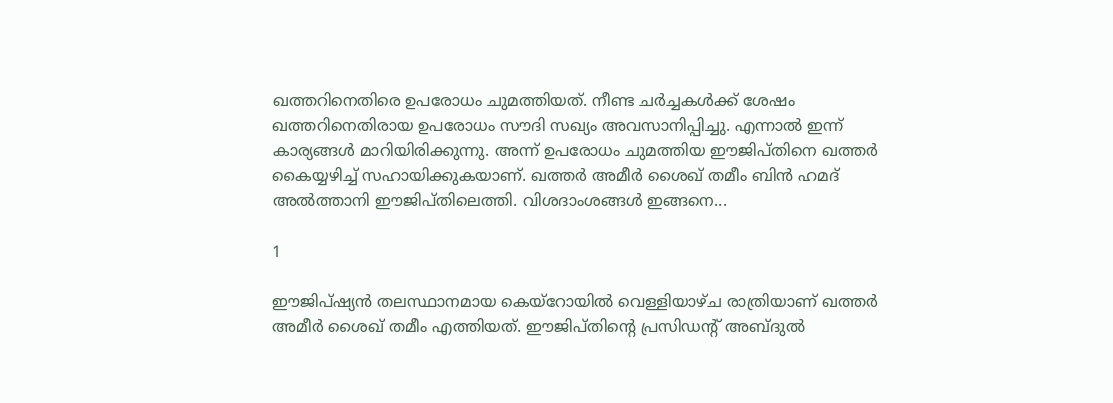ഖത്തറിനെതിരെ ഉപരോധം ചുമത്തിയത്. നീണ്ട ചര്‍ച്ചകള്‍ക്ക് ശേഷം ഖത്തറിനെതിരായ ഉപരോധം സൗദി സഖ്യം അവസാനിപ്പിച്ചു. എന്നാല്‍ ഇന്ന് കാര്യങ്ങള്‍ മാറിയിരിക്കുന്നു. അന്ന് ഉപരോധം ചുമത്തിയ ഈജിപ്തിനെ ഖത്തര്‍ കൈയ്യഴിച്ച് സഹായിക്കുകയാണ്. ഖത്തര്‍ അമീര്‍ ശൈഖ് തമീം ബിന്‍ ഹമദ് അല്‍ത്താനി ഈജിപ്തിലെത്തി. വിശദാംശങ്ങള്‍ ഇങ്ങനെ...

1

ഈജിപ്ഷ്യന്‍ തലസ്ഥാനമായ കെയ്‌റോയില്‍ വെള്ളിയാഴ്ച രാത്രിയാണ് ഖത്തര്‍ അമീര്‍ ശൈഖ് തമീം എത്തിയത്. ഈജിപ്തിന്റെ പ്രസിഡന്റ് അബ്ദുല്‍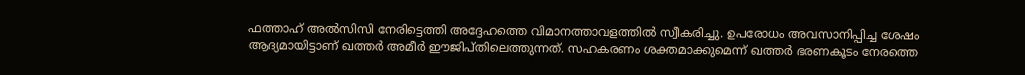ഫത്താഹ് അല്‍സിസി നേരിട്ടെത്തി അദ്ദേഹത്തെ വിമാനത്താവളത്തില്‍ സ്വീകരിച്ചു. ഉപരോധം അവസാനിപ്പിച്ച ശേഷം ആദ്യമായിട്ടാണ് ഖത്തര്‍ അമീര്‍ ഈജിപ്തിലെത്തുന്നത്. സഹകരണം ശക്തമാക്കുമെന്ന് ഖത്തര്‍ ഭരണകൂടം നേരത്തെ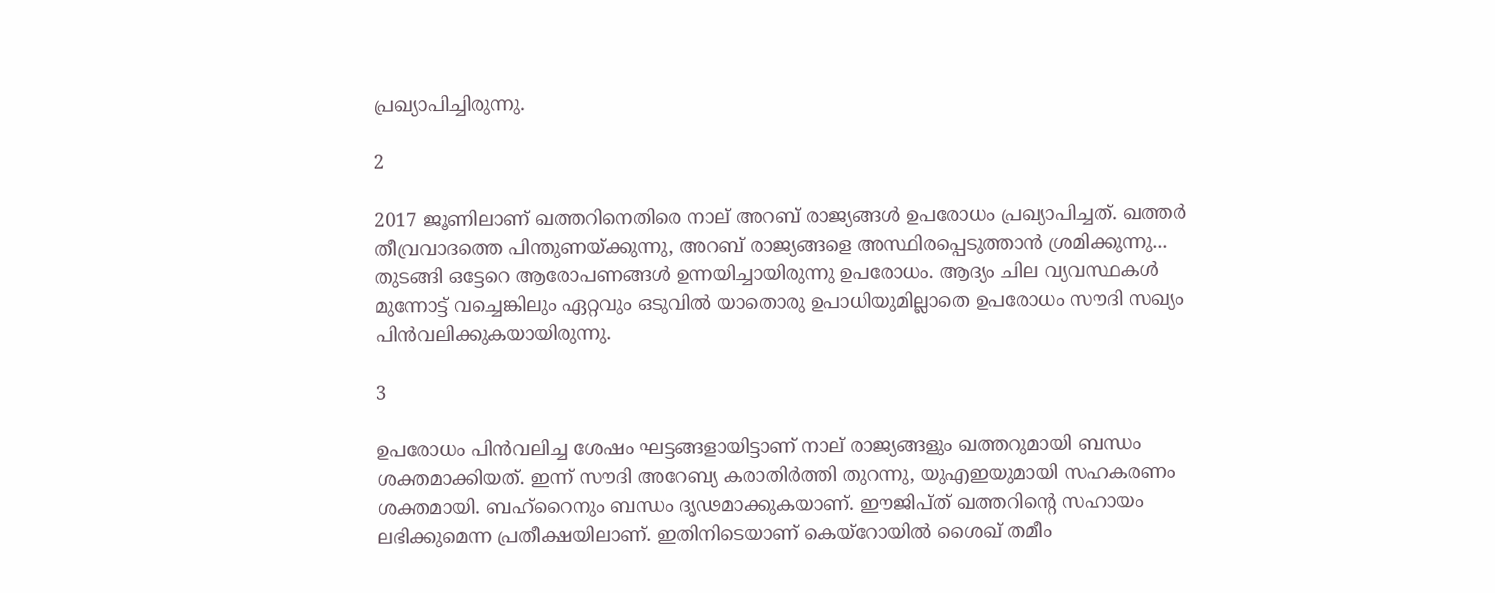പ്രഖ്യാപിച്ചിരുന്നു.

2

2017 ജൂണിലാണ് ഖത്തറിനെതിരെ നാല് അറബ് രാജ്യങ്ങള്‍ ഉപരോധം പ്രഖ്യാപിച്ചത്. ഖത്തര്‍ തീവ്രവാദത്തെ പിന്തുണയ്ക്കുന്നു, അറബ് രാജ്യങ്ങളെ അസ്ഥിരപ്പെടുത്താന്‍ ശ്രമിക്കുന്നു... തുടങ്ങി ഒട്ടേറെ ആരോപണങ്ങള്‍ ഉന്നയിച്ചായിരുന്നു ഉപരോധം. ആദ്യം ചില വ്യവസ്ഥകള്‍ മുന്നോട്ട് വച്ചെങ്കിലും ഏറ്റവും ഒടുവില്‍ യാതൊരു ഉപാധിയുമില്ലാതെ ഉപരോധം സൗദി സഖ്യം പിന്‍വലിക്കുകയായിരുന്നു.

3

ഉപരോധം പിന്‍വലിച്ച ശേഷം ഘട്ടങ്ങളായിട്ടാണ് നാല് രാജ്യങ്ങളും ഖത്തറുമായി ബന്ധം ശക്തമാക്കിയത്. ഇന്ന് സൗദി അറേബ്യ കരാതിര്‍ത്തി തുറന്നു, യുഎഇയുമായി സഹകരണം ശക്തമായി. ബഹ്‌റൈനും ബന്ധം ദൃഢമാക്കുകയാണ്. ഈജിപ്ത് ഖത്തറിന്റെ സഹായം ലഭിക്കുമെന്ന പ്രതീക്ഷയിലാണ്. ഇതിനിടെയാണ് കെയ്‌റോയില്‍ ശൈഖ് തമീം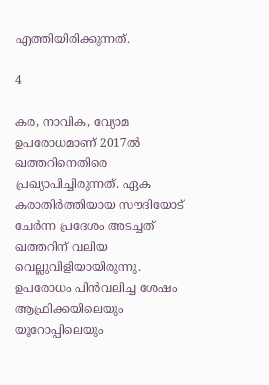എത്തിയിരിക്കുന്നത്.

4

കര, നാവിക, വ്യോമ ഉപരോധമാണ് 2017ല്‍ ഖത്തറിനെതിരെ പ്രഖ്യാപിച്ചിരുന്നത്. ഏക കരാതിര്‍ത്തിയായ സൗദിയോട് ചേര്‍ന്ന പ്രദേശം അടച്ചത് ഖത്തറിന് വലിയ വെല്ലുവിളിയായിരുന്നു. ഉപരോധം പിന്‍വലിച്ച ശേഷം ആഫ്രിക്കയിലെയും യൂറോപ്പിലെയും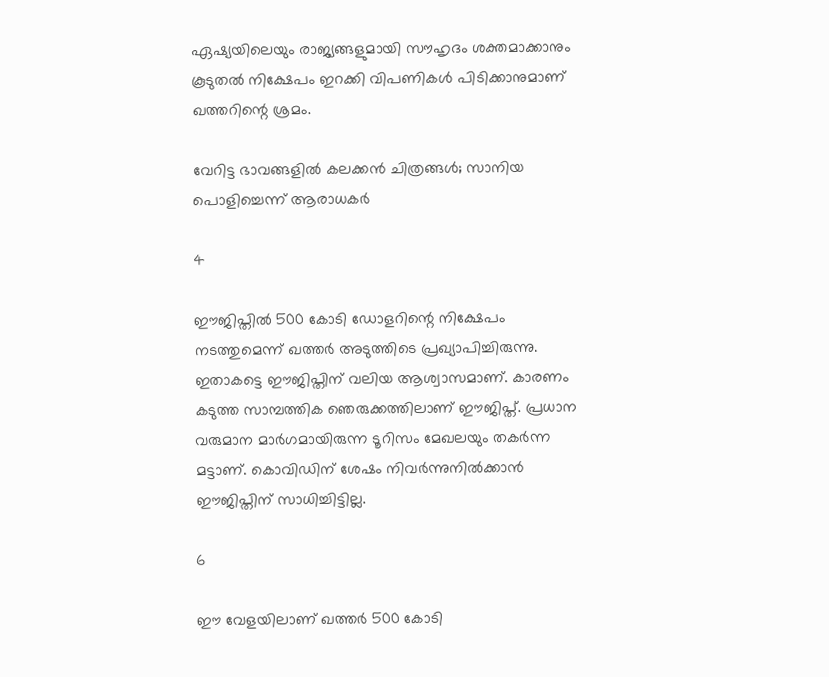ഏഷ്യയിലെയും രാജ്യങ്ങളുമായി സൗഹൃദം ശക്തമാക്കാനും കൂടുതല്‍ നിക്ഷേപം ഇറക്കി വിപണികള്‍ പിടിക്കാനുമാണ് ഖത്തറിന്റെ ശ്രമം.

വേറിട്ട ഭാവങ്ങളില്‍ കലക്കന്‍ ചിത്രങ്ങള്‍; സാനിയ പൊളിച്ചെന്ന് ആരാധകര്‍

4

ഈജിപ്തില്‍ 500 കോടി ഡോളറിന്റെ നിക്ഷേപം നടത്തുമെന്ന് ഖത്തര്‍ അടുത്തിടെ പ്രഖ്യാപിച്ചിരുന്നു. ഇതാകട്ടെ ഈജിപ്തിന് വലിയ ആശ്വാസമാണ്. കാരണം കടുത്ത സാമ്പത്തിക ഞെരുക്കത്തിലാണ് ഈജിപ്ത്. പ്രധാന വരുമാന മാര്‍ഗമായിരുന്ന ടൂറിസം മേഖലയും തകര്‍ന്ന മട്ടാണ്. കൊവിഡിന് ശേഷം നിവര്‍ന്നുനില്‍ക്കാന്‍ ഈജിപ്തിന് സാധിച്ചിട്ടില്ല.

6

ഈ വേളയിലാണ് ഖത്തര്‍ 500 കോടി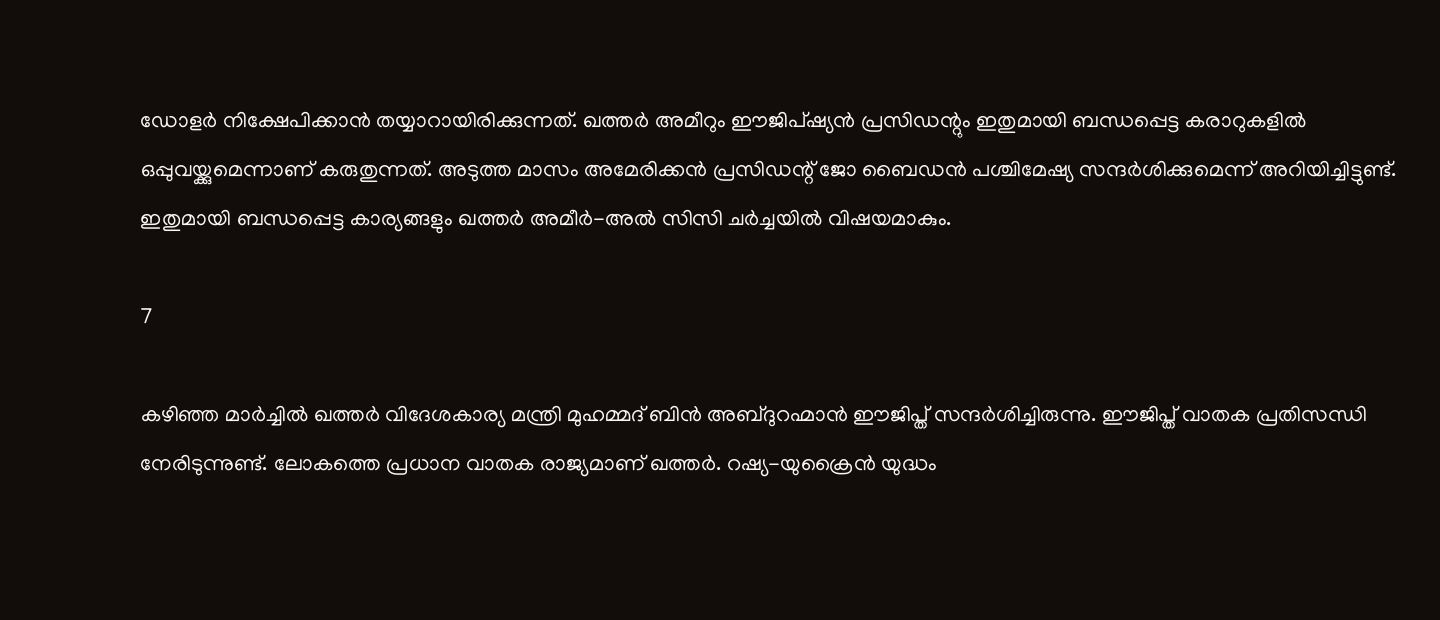ഡോളര്‍ നിക്ഷേപിക്കാന്‍ തയ്യാറായിരിക്കുന്നത്. ഖത്തര്‍ അമീറും ഈജിപ്ഷ്യന്‍ പ്രസിഡന്റും ഇതുമായി ബന്ധപ്പെട്ട കരാറുകളില്‍ ഒപ്പുവയ്ക്കുമെന്നാണ് കരുതുന്നത്. അടുത്ത മാസം അമേരിക്കന്‍ പ്രസിഡന്റ് ജോ ബൈഡന്‍ പശ്ചിമേഷ്യ സന്ദര്‍ശിക്കുമെന്ന് അറിയിച്ചിട്ടുണ്ട്. ഇതുമായി ബന്ധപ്പെട്ട കാര്യങ്ങളും ഖത്തര്‍ അമീര്‍-അല്‍ സിസി ചര്‍ച്ചയില്‍ വിഷയമാകും.

7

കഴിഞ്ഞ മാര്‍ച്ചില്‍ ഖത്തര്‍ വിദേശകാര്യ മന്ത്രി മുഹമ്മദ് ബിന്‍ അബ്ദുറഹ്മാന്‍ ഈജിപ്ത് സന്ദര്‍ശിച്ചിരുന്നു. ഈജിപ്ത് വാതക പ്രതിസന്ധി നേരിടുന്നുണ്ട്. ലോകത്തെ പ്രധാന വാതക രാജ്യമാണ് ഖത്തര്‍. റഷ്യ-യുക്രൈന്‍ യുദ്ധം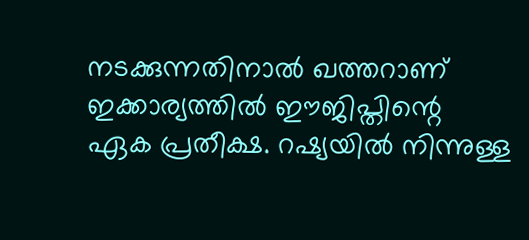നടക്കുന്നതിനാല്‍ ഖത്തറാണ് ഇക്കാര്യത്തില്‍ ഈജിപ്തിന്റെ ഏക പ്രതീക്ഷ. റഷ്യയില്‍ നിന്നുള്ള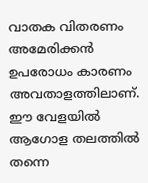വാതക വിതരണം അമേരിക്കന്‍ ഉപരോധം കാരണം അവതാളത്തിലാണ്. ഈ വേളയില്‍ ആഗോള തലത്തില്‍ തന്നെ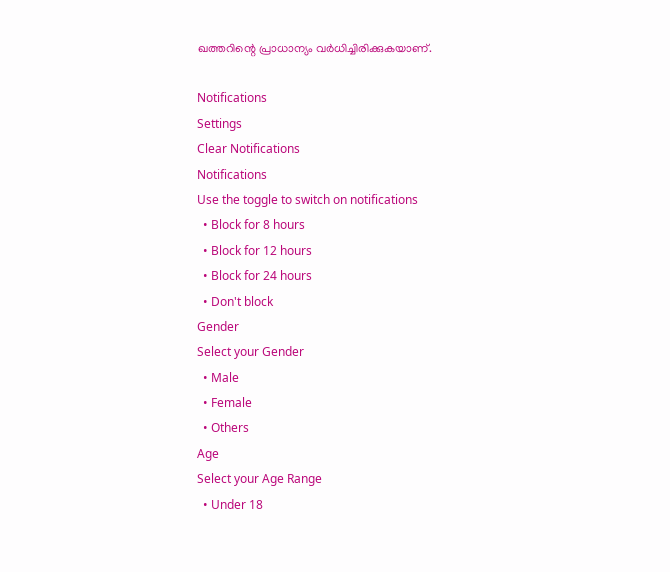ഖത്തറിന്റെ പ്രാധാന്യം വര്‍ധിച്ചിരിക്കുകയാണ്.

Notifications
Settings
Clear Notifications
Notifications
Use the toggle to switch on notifications
  • Block for 8 hours
  • Block for 12 hours
  • Block for 24 hours
  • Don't block
Gender
Select your Gender
  • Male
  • Female
  • Others
Age
Select your Age Range
  • Under 18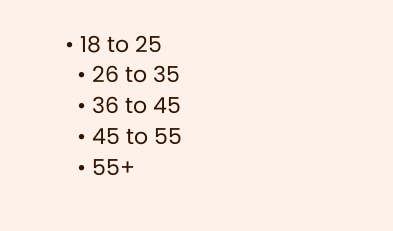• 18 to 25
  • 26 to 35
  • 36 to 45
  • 45 to 55
  • 55+